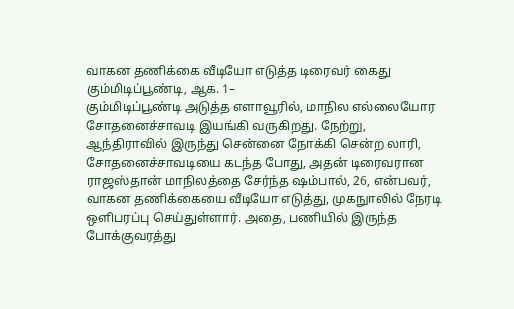வாகன தணிக்கை வீடியோ எடுத்த டிரைவர் கைது
கும்மிடிப்பூண்டி, ஆக. 1–
கும்மிடிப்பூண்டி அடுத்த எளாவூரில், மாநில எல்லையோர சோதனைச்சாவடி இயங்கி வருகிறது. நேற்று, ஆந்திராவில் இருந்து சென்னை நோக்கி சென்ற லாரி, சோதனைச்சாவடியை கடந்த போது, அதன் டிரைவரான ராஜஸ்தான் மாநிலத்தை சேர்ந்த ஷம்பால், 26, என்பவர், வாகன தணிக்கையை வீடியோ எடுத்து, முகநுாலில் நேரடி ஒளிபரப்பு செய்துள்ளார். அதை, பணியில் இருந்த போக்குவரத்து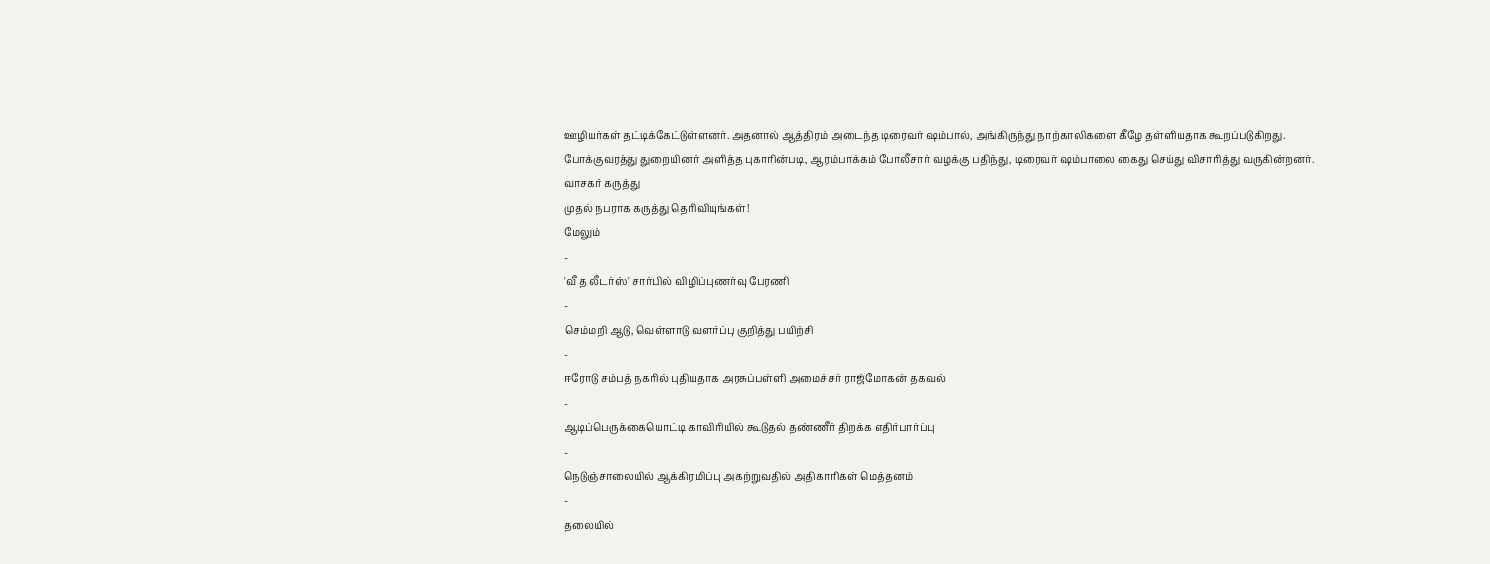ஊழியர்கள் தட்டிக்கேட்டுள்ளனர். அதனால் ஆத்திரம் அடைந்த டிரைவர் ஷம்பால், அங்கிருந்து நாற்காலிகளை கீழே தள்ளியதாக கூறப்படுகிறது.
போக்குவரத்து துறையினர் அளித்த புகாரின்படி, ஆரம்பாக்கம் போலீசார் வழக்கு பதிந்து, டிரைவர் ஷம்பாலை கைது செய்து விசாரித்து வருகின்றனர்.
வாசகர் கருத்து
முதல் நபராக கருத்து தெரிவியுங்கள்!
மேலும்
-
'வீ த லீடர்ஸ்' சார்பில் விழிப்புணர்வு பேரணி
-
செம்மறி ஆடு, வெள்ளாடு வளர்ப்பு குறித்து பயிற்சி
-
ஈரோடு சம்பத் நகரில் புதியதாக அரசுப்பள்ளி அமைச்சர் ராஜ்மோகன் தகவல்
-
ஆடிப்பெருக்கையொட்டி காவிரியில் கூடுதல் தண்ணீர் திறக்க எதிர்பார்ப்பு
-
நெடுஞ்சாலையில் ஆக்கிரமிப்பு அகற்றுவதில் அதிகாரிகள் மெத்தனம்
-
தலையில்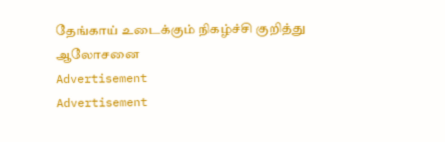தேங்காய் உடைக்கும் நிகழ்ச்சி குறித்து ஆலோசனை
Advertisement
Advertisement